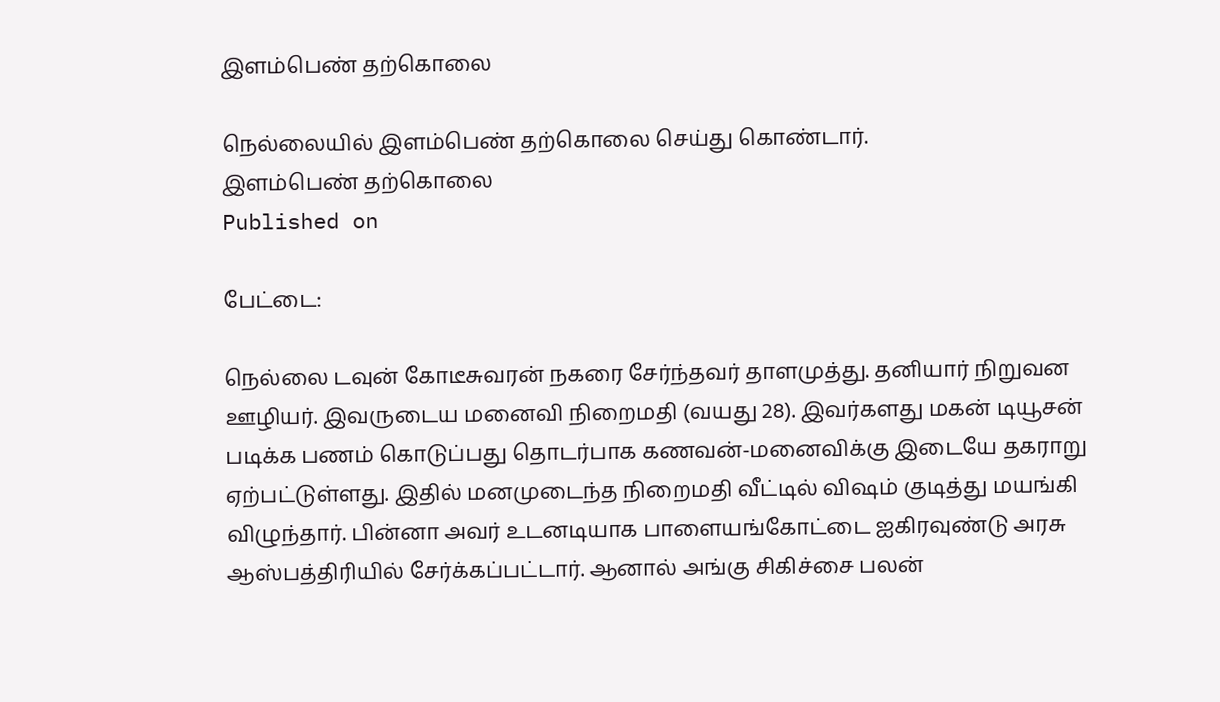இளம்பெண் தற்கொலை

நெல்லையில் இளம்பெண் தற்கொலை செய்து கொண்டார்.
இளம்பெண் தற்கொலை
Published on

பேட்டை:

நெல்லை டவுன் கோடீசுவரன் நகரை சேர்ந்தவர் தாளமுத்து. தனியார் நிறுவன ஊழியர். இவருடைய மனைவி நிறைமதி (வயது 28). இவர்களது மகன் டியூசன் படிக்க பணம் கொடுப்பது தொடர்பாக கணவன்-மனைவிக்கு இடையே தகராறு ஏற்பட்டுள்ளது. இதில் மனமுடைந்த நிறைமதி வீட்டில் விஷம் குடித்து மயங்கி விழுந்தார். பின்னா அவர் உடனடியாக பாளையங்கோட்டை ஐகிரவுண்டு அரசு ஆஸ்பத்திரியில் சேர்க்கப்பட்டார். ஆனால் அங்கு சிகிச்சை பலன்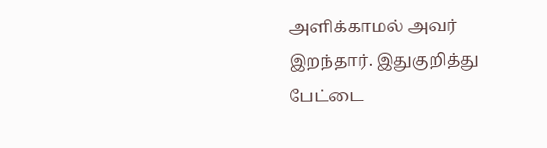அளிக்காமல் அவர் இறந்தார். இதுகுறித்து பேட்டை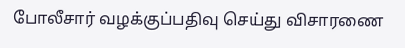போலீசார் வழக்குப்பதிவு செய்து விசாரணை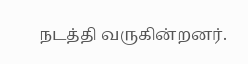நடத்தி வருகின்றனர்.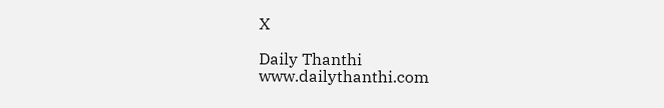X

Daily Thanthi
www.dailythanthi.com